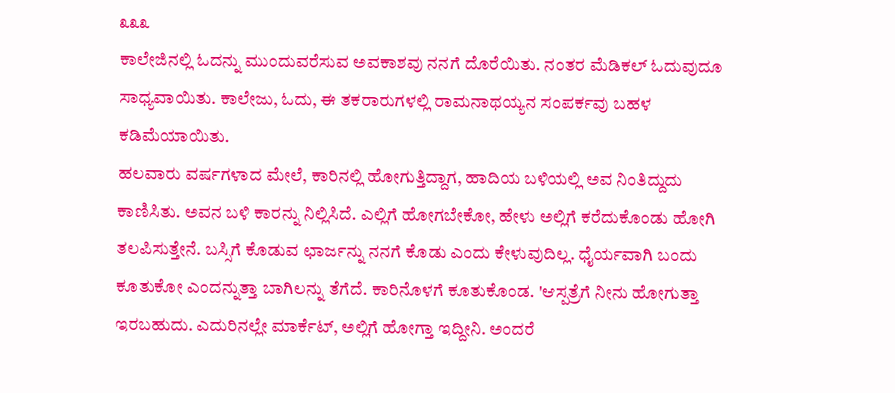೩೩೩
ಕಾಲೇಜಿನಲ್ಲಿ ಓದನ್ನು ಮುಂದುವರೆಸುವ ಅವಕಾಶವು ನನಗೆ ದೊರೆಯಿತು. ನಂತರ ಮೆಡಿಕಲ್ ಓದುವುದೂ ಸಾಧ್ಯವಾಯಿತು. ಕಾಲೇಜು, ಓದು, ಈ ತಕರಾರುಗಳಲ್ಲಿ ರಾಮನಾಥಯ್ಯನ ಸಂಪರ್ಕವು ಬಹಳ ಕಡಿಮೆಯಾಯಿತು.
ಹಲವಾರು ವರ್ಷಗಳಾದ ಮೇಲೆ, ಕಾರಿನಲ್ಲಿ ಹೋಗುತ್ತಿದ್ದಾಗ, ಹಾದಿಯ ಬಳಿಯಲ್ಲಿ ಅವ ನಿಂತಿದ್ದುದು ಕಾಣಿಸಿತು. ಅವನ ಬಳಿ ಕಾರನ್ನು ನಿಲ್ಲಿಸಿದೆ. ಎಲ್ಲಿಗೆ ಹೋಗಬೇಕೋ, ಹೇಳು ಅಲ್ಲಿಗೆ ಕರೆದುಕೊಂಡು ಹೋಗಿ ತಲಪಿಸುತ್ತೇನೆ. ಬಸ್ಸಿಗೆ ಕೊಡುವ ಛಾರ್ಜನ್ನು ನನಗೆ ಕೊಡು ಎಂದು ಕೇಳುವುದಿಲ್ಲ. ಧೈರ್ಯವಾಗಿ ಬಂದು ಕೂತುಕೋ ಎಂದನ್ನುತ್ತಾ ಬಾಗಿಲನ್ನು ತೆಗೆದೆ. ಕಾರಿನೊಳಗೆ ಕೂತುಕೊಂಡ. 'ಆಸ್ಪತ್ರೆಗೆ ನೀನು ಹೋಗುತ್ತಾ ಇರಬಹುದು. ಎದುರಿನಲ್ಲೇ ಮಾರ್ಕೆಟ್, ಅಲ್ಲಿಗೆ ಹೋಗ್ತಾ ಇದ್ದೀನಿ. ಅಂದರೆ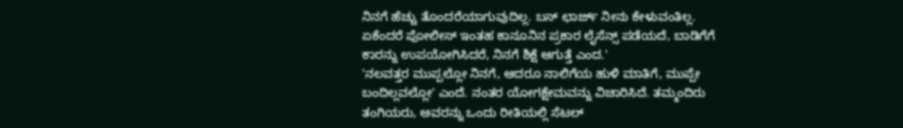ನಿನಗೆ ಹೆಚ್ಚು ತೊಂದರೆಯಾಗುವುದಿಲ್ಲ. ಬಸ್ ಛಾರ್ಜ್ ನೀನು ಕೇಳುವಂತಿಲ್ಲ. ಏಕೆಂದರೆ ಪೋಲೀಸ್ ಇಂತಹ ಕಾನೂನಿನ ಪ್ರಕಾರ ಲೈಸೆನ್ಸ್ ಪಡೆಯದೆ, ಬಾಡಿಗೆಗೆ ಕಾರನ್ನು ಉಪಯೋಗಿಸಿದರೆ, ನಿನಗೆ ಶಿಕ್ಷೆ ಆಗುತ್ತೆ ಎಂದ.'
'ನಲವತ್ತರ ಮುಪ್ಪಲ್ಲೋ ನಿನಗೆ, ಆದರೂ ನಾಲಿಗೆಯ ಹುಳಿ ಮಾತಿಗೆ, ಮುಪ್ಪೇ ಬಂದಿಲ್ಲವಲ್ಲೋ' ಎಂದೆ. ನಂತರ ಯೋಗಕ್ಷೇಮವನ್ನು ವಿಚಾರಿಸಿದೆ. ತಮ್ಮಂದಿರು ತಂಗಿಯರು, ಅವರನ್ನು ಒಂದು ರೀತಿಯಲ್ಲಿ ಸೆಟಲ್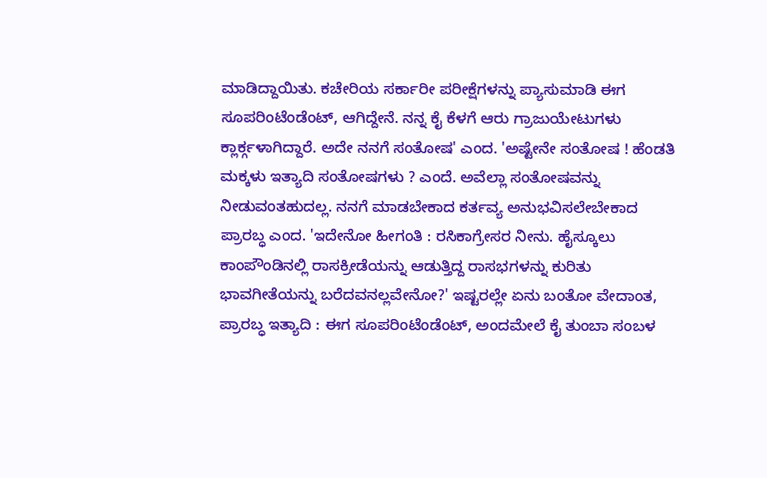ಮಾಡಿದ್ದಾಯಿತು. ಕಚೇರಿಯ ಸರ್ಕಾರೀ ಪರೀಕ್ಷೆಗಳನ್ನು ಪ್ಯಾಸುಮಾಡಿ ಈಗ ಸೂಪರಿಂಟೆಂಡೆಂಟ್, ಆಗಿದ್ದೇನೆ. ನನ್ನ ಕೈ ಕೆಳಗೆ ಆರು ಗ್ರಾಜುಯೇಟುಗಳು ಕ್ಲಾರ್ಕ್ಗಳಾಗಿದ್ದಾರೆ. ಅದೇ ನನಗೆ ಸಂತೋಷ' ಎಂದ. 'ಅಷ್ಟೇನೇ ಸಂತೋಷ ! ಹೆಂಡತಿ ಮಕ್ಕಳು ಇತ್ಯಾದಿ ಸಂತೋಷಗಳು ? ಎಂದೆ. ಅವೆಲ್ಲಾ ಸಂತೋಷವನ್ನು ನೀಡುವಂತಹುದಲ್ಲ. ನನಗೆ ಮಾಡಬೇಕಾದ ಕರ್ತವ್ಯ ಅನುಭವಿಸಲೇಬೇಕಾದ ಪ್ರಾರಬ್ಧ ಎಂದ. 'ಇದೇನೋ ಹೀಗಂತಿ : ರಸಿಕಾಗ್ರೇಸರ ನೀನು. ಹೈಸ್ಕೂಲು ಕಾಂಪೌಂಡಿನಲ್ಲಿ ರಾಸಕ್ರೀಡೆಯನ್ನು ಆಡುತ್ತಿದ್ದ ರಾಸಭಗಳನ್ನು ಕುರಿತು ಭಾವಗೀತೆಯನ್ನು ಬರೆದವನಲ್ಲವೇನೋ?' ಇಷ್ಟರಲ್ಲೇ ಏನು ಬಂತೋ ವೇದಾಂತ, ಪ್ರಾರಬ್ಧ ಇತ್ಯಾದಿ : ಈಗ ಸೂಪರಿಂಟೆಂಡೆಂಟ್, ಅಂದಮೇಲೆ ಕೈ ತುಂಬಾ ಸಂಬಳ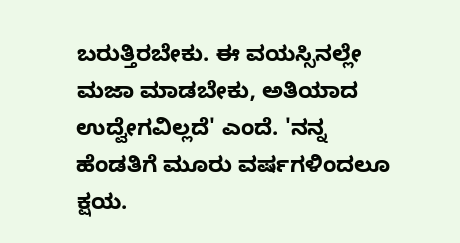ಬರುತ್ತಿರಬೇಕು. ಈ ವಯಸ್ಸಿನಲ್ಲೇ ಮಜಾ ಮಾಡಬೇಕು, ಅತಿಯಾದ ಉದ್ವೇಗವಿಲ್ಲದೆ' ಎಂದೆ. 'ನನ್ನ ಹೆಂಡತಿಗೆ ಮೂರು ವರ್ಷಗಳಿಂದಲೂ ಕ್ಷಯ.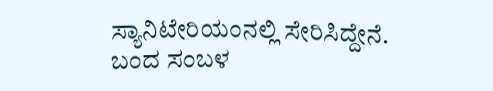ಸ್ಯಾನಿಟೇರಿಯಂನಲ್ಲಿ ಸೇರಿಸಿದ್ದೇನೆ. ಬಂದ ಸಂಬಳ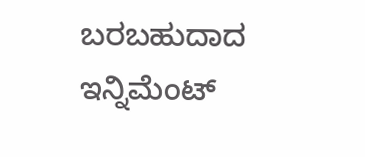ಬರಬಹುದಾದ ಇನ್ನಿಮೆಂಟ್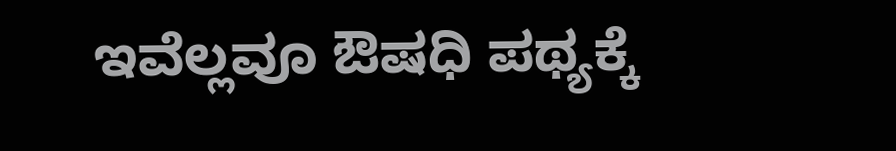ಇವೆಲ್ಲವೂ ಔಷಧಿ ಪಥ್ಯಕ್ಕೆ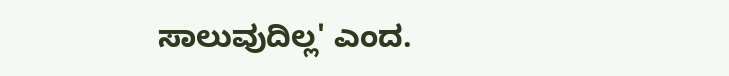ಸಾಲುವುದಿಲ್ಲ' ಎಂದ.